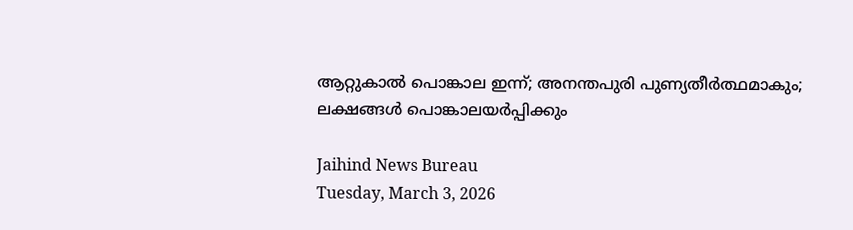ആറ്റുകാല്‍ പൊങ്കാല ഇന്ന്; അനന്തപുരി പുണ്യതീര്‍ത്ഥമാകും; ലക്ഷങ്ങള്‍ പൊങ്കാലയര്‍പ്പിക്കും

Jaihind News Bureau
Tuesday, March 3, 2026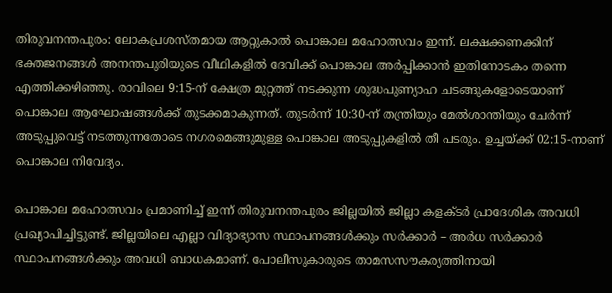തിരുവനന്തപുരം: ലോകപ്രശസ്തമായ ആറ്റുകാല്‍ പൊങ്കാല മഹോത്സവം ഇന്ന്. ലക്ഷക്കണക്കിന് ഭക്തജനങ്ങള്‍ അനന്തപുരിയുടെ വീഥികളില്‍ ദേവിക്ക് പൊങ്കാല അര്‍പ്പിക്കാന്‍ ഇതിനോടകം തന്നെ എത്തിക്കഴിഞ്ഞു. രാവിലെ 9:15-ന് ക്ഷേത്ര മുറ്റത്ത് നടക്കുന്ന ശുദ്ധപുണ്യാഹ ചടങ്ങുകളോടെയാണ് പൊങ്കാല ആഘോഷങ്ങള്‍ക്ക് തുടക്കമാകുന്നത്. തുടര്‍ന്ന് 10:30-ന് തന്ത്രിയും മേല്‍ശാന്തിയും ചേര്‍ന്ന് അടുപ്പുവെട്ട് നടത്തുന്നതോടെ നഗരമെങ്ങുമുള്ള പൊങ്കാല അടുപ്പുകളില്‍ തീ പടരും. ഉച്ചയ്ക്ക് 02:15-നാണ് പൊങ്കാല നിവേദ്യം.

പൊങ്കാല മഹോത്സവം പ്രമാണിച്ച് ഇന്ന് തിരുവനന്തപുരം ജില്ലയില്‍ ജില്ലാ കളക്ടര്‍ പ്രാദേശിക അവധി പ്രഖ്യാപിച്ചിട്ടുണ്ട്. ജില്ലയിലെ എല്ലാ വിദ്യാഭ്യാസ സ്ഥാപനങ്ങള്‍ക്കും സര്‍ക്കാര്‍ – അര്‍ധ സര്‍ക്കാര്‍ സ്ഥാപനങ്ങള്‍ക്കും അവധി ബാധകമാണ്. പോലീസുകാരുടെ താമസസൗകര്യത്തിനായി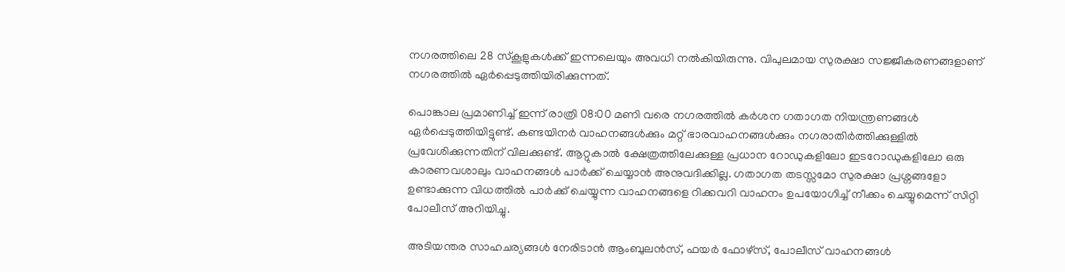നഗരത്തിലെ 28 സ്‌കൂളുകള്‍ക്ക് ഇന്നലെയും അവധി നല്‍കിയിരുന്നു. വിപുലമായ സുരക്ഷാ സജ്ജീകരണങ്ങളാണ് നഗരത്തില്‍ ഏര്‍പ്പെടുത്തിയിരിക്കുന്നത്.

പൊങ്കാല പ്രമാണിച്ച് ഇന്ന് രാത്രി 08:00 മണി വരെ നഗരത്തില്‍ കര്‍ശന ഗതാഗത നിയന്ത്രണങ്ങള്‍ ഏര്‍പ്പെടുത്തിയിട്ടുണ്ട്. കണ്ടയിനര്‍ വാഹനങ്ങള്‍ക്കും മറ്റ് ഭാരവാഹനങ്ങള്‍ക്കും നഗരാതിര്‍ത്തിക്കുള്ളില്‍ പ്രവേശിക്കുന്നതിന് വിലക്കുണ്ട്. ആറ്റുകാല്‍ ക്ഷേത്രത്തിലേക്കുള്ള പ്രധാന റോഡുകളിലോ ഇടറോഡുകളിലോ ഒരു കാരണവശാലും വാഹനങ്ങള്‍ പാര്‍ക്ക് ചെയ്യാന്‍ അനുവദിക്കില്ല. ഗതാഗത തടസ്സമോ സുരക്ഷാ പ്രശ്നങ്ങളോ ഉണ്ടാക്കുന്ന വിധത്തില്‍ പാര്‍ക്ക് ചെയ്യുന്ന വാഹനങ്ങളെ റിക്കവറി വാഹനം ഉപയോഗിച്ച് നീക്കം ചെയ്യുമെന്ന് സിറ്റി പോലീസ് അറിയിച്ചു.

അടിയന്തര സാഹചര്യങ്ങള്‍ നേരിടാന്‍ ആംബുലന്‍സ്, ഫയര്‍ ഫോഴ്സ്, പോലീസ് വാഹനങ്ങള്‍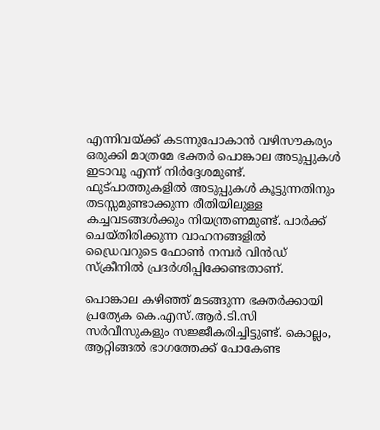എന്നിവയ്ക്ക് കടന്നുപോകാന്‍ വഴിസൗകര്യം ഒരുക്കി മാത്രമേ ഭക്തര്‍ പൊങ്കാല അടുപ്പുകള്‍ ഇടാവൂ എന്ന് നിര്‍ദ്ദേശമുണ്ട്. ഫുട്പാത്തുകളില്‍ അടുപ്പുകള്‍ കൂട്ടുന്നതിനും തടസ്സമുണ്ടാക്കുന്ന രീതിയിലുള്ള കച്ചവടങ്ങള്‍ക്കും നിയന്ത്രണമുണ്ട്. പാര്‍ക്ക് ചെയ്തിരിക്കുന്ന വാഹനങ്ങളില്‍ ഡ്രൈവറുടെ ഫോണ്‍ നമ്പര്‍ വിന്‍ഡ് സ്‌ക്രീനില്‍ പ്രദര്‍ശിപ്പിക്കേണ്ടതാണ്.

പൊങ്കാല കഴിഞ്ഞ് മടങ്ങുന്ന ഭക്തര്‍ക്കായി പ്രത്യേക കെ.എസ്.ആര്‍.ടി.സി സര്‍വീസുകളും സജ്ജീകരിച്ചിട്ടുണ്ട്. കൊല്ലം, ആറ്റിങ്ങല്‍ ഭാഗത്തേക്ക് പോകേണ്ട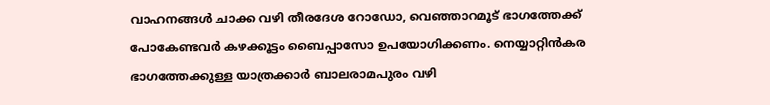വാഹനങ്ങള്‍ ചാക്ക വഴി തീരദേശ റോഡോ, വെഞ്ഞാറമൂട് ഭാഗത്തേക്ക് പോകേണ്ടവര്‍ കഴക്കൂട്ടം ബൈപ്പാസോ ഉപയോഗിക്കണം. നെയ്യാറ്റിന്‍കര ഭാഗത്തേക്കുള്ള യാത്രക്കാര്‍ ബാലരാമപുരം വഴി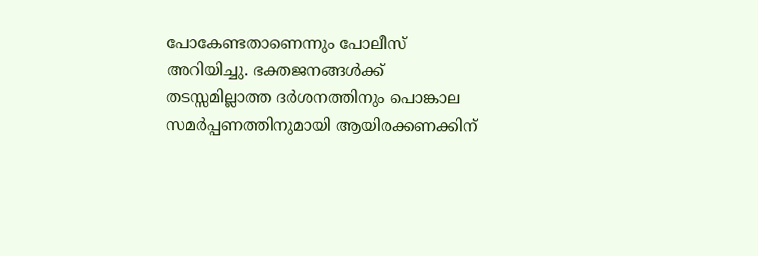പോകേണ്ടതാണെന്നും പോലീസ് അറിയിച്ചു. ഭക്തജനങ്ങള്‍ക്ക് തടസ്സമില്ലാത്ത ദര്‍ശനത്തിനും പൊങ്കാല സമര്‍പ്പണത്തിനുമായി ആയിരക്കണക്കിന്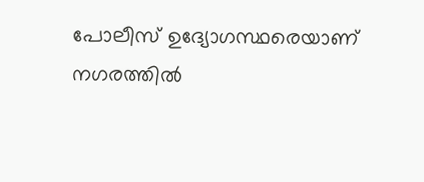പോലീസ് ഉദ്യോഗസ്ഥരെയാണ് നഗരത്തില്‍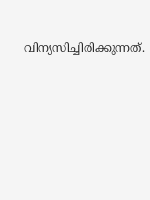വിന്യസിച്ചിരിക്കുന്നത്.